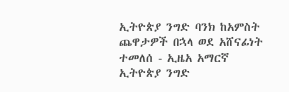ኢትዮጵያ ንግድ ባንክ ከአምስት ጨዋታዎች በኋላ ወደ አሸናፊነት ተመለሰ - ኢዜአ አማርኛ
ኢትዮጵያ ንግድ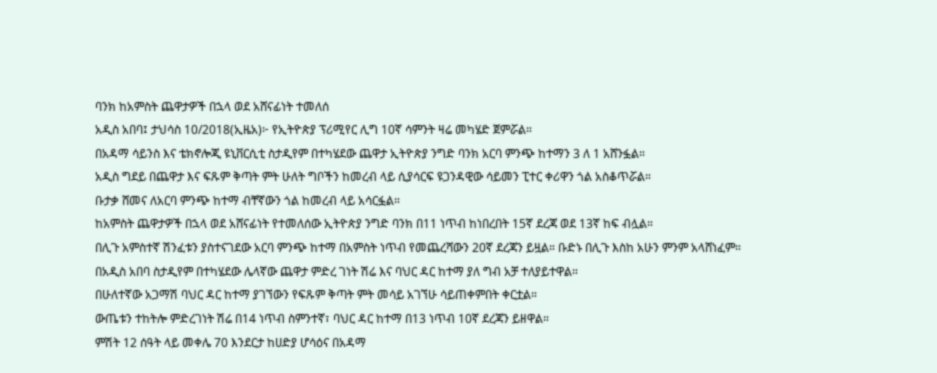ባንክ ከአምስት ጨዋታዎች በኋላ ወደ አሸናፊነት ተመለሰ
አዲስ አበባ፤ ታህሳስ 10/2018(ኢዜአ)፦ የኢትዮጵያ ፕሪሚየር ሊግ 10ኛ ሳምንት ዛሬ መካሄድ ጀምሯል።
በአዳማ ሳይንስ እና ቴክኖሎጂ ዩኒቨርሲቲ ስታዲየም በተካሄደው ጨዋታ ኢትዮጵያ ንግድ ባንክ አርባ ምንጭ ከተማን 3 ለ 1 አሸንፏል።
አዲስ ግደይ በጨዋታ እና ፍጹም ቅጣት ምት ሁለት ግቦችን ከመረብ ላይ ሲያሳርፍ ዩጋንዳዊው ሳይመን ፒተር ቀሪዋን ጎል አስቆጥሯል።
ቡታቃ ሸመና ለአርባ ምንጭ ከተማ ብቸኛውን ጎል ከመረብ ላይ አሳርፏል።
ከአምስት ጨዋታዎች በኋላ ወደ አሸናፊነት የተመለሰው ኢትዮጵያ ንግድ ባንክ በ11 ነጥብ ከነበረበት 15ኛ ደረጃ ወደ 13ኛ ከፍ ብሏል።
በሊጉ አምስተኛ ሽንፈቱን ያስተናገደው አርባ ምንጭ ከተማ በአምስት ነጥብ የመጨረሻውን 20ኛ ደረጃን ይዟል። ቡድኑ በሊጉ እስከ አሁን ምንም አላሸነፈም።
በአዲስ አበባ ስታዲየም በተካሄደው ሌላኛው ጨዋታ ምድረ ገነት ሽሬ እና ባህር ዳር ከተማ ያለ ግብ አቻ ተለያይተዋል።
በሁለተኛው አጋማሽ ባህር ዳር ከተማ ያገኘውን የፍጹም ቅጣት ምት መሳይ አገኘሁ ሳይጠቀምበት ቀርቷል።
ውጤቱን ተከትሎ ምድረገነት ሽሬ በ14 ነጥብ ስምንተኛ፣ ባህር ዳር ከተማ በ13 ነጥብ 10ኛ ደረጃን ይዘዋል።
ምሽት 12 ሰዓት ላይ መቀሌ 70 እንደርታ ከሀድያ ሆሳዕና በአዳማ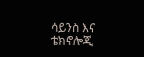ሳይንስ እና ቴክኖሎጂ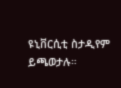ዩኒቨርሲቲ ስታዲየም ይጫወታሉ።